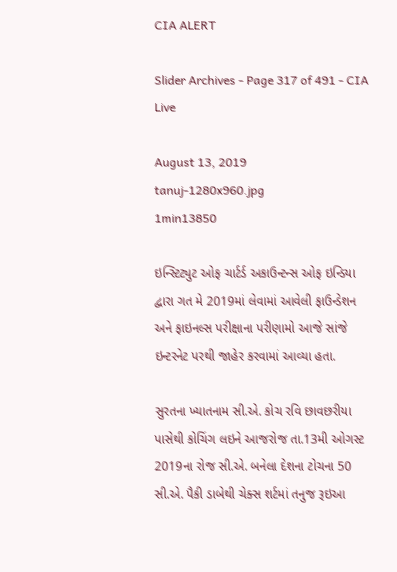CIA ALERT

Slider Archives - Page 317 of 491 - CIA Live

August 13, 2019
tanuj-1280x960.jpg
1min13850

ઇન્સ્ટિટ્યુટ ઓફ ચાર્ટર્ડ અકાઉન્ટન્સ ઓફ ઇન્ડિયા દ્વારા ગત મે 2019માં લેવામાં આવેલી ફાઉન્ડેશન અને ફાઇનલ્સ પરીક્ષાના પરીણામો આજે સાંજે ઇન્ટરનેટ પરથી જાહેર કરવામાં આવ્યા હતા.

સુરતના ખ્યાતનામ સી.એ. કોચ રવિ છાવછરીયા પાસેથી કોચિંગ લઇને આજરોજ તા.13મી ઓગસ્ટ 2019ના રોજ સી.એ. બનેલા દેશના ટોચના 50 સી.એ. પૈકી ડાબેથી ચેક્સ શર્ટમાં તનુજ રૂઇઆ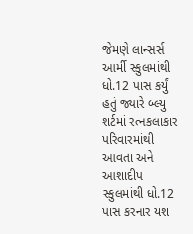જેમણે લાન્સર્સ આર્મી સ્કુલમાંથી ધો.12 પાસ કર્યું હતું જ્યારે બ્લ્યુ શર્ટમાં રત્નકલાકાર પરિવારમાંથી આવતા અને આશાદીપ સ્કુલમાંથી ધો.12 પાસ કરનાર યશ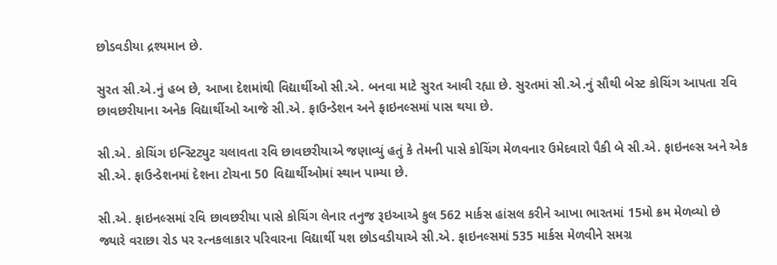છોડવડીયા દ્રશ્યમાન છે.

સુરત સી.એ.નું હબ છે, આખા દેશમાંથી વિદ્યાર્થીઓ સી.એ. બનવા માટે સુરત આવી રહ્યા છે. સુરતમાં સી.એ.નું સૌથી બેસ્ટ કોચિંગ આપતા રવિ છાવછરીયાના અનેક વિદ્યાર્થીઓ આજે સી.એ. ફાઉન્ડેશન અને ફાઇનલ્સમાં પાસ થયા છે.

સી.એ. કોચિંગ ઇન્સ્ટિટ્યુટ ચલાવતા રવિ છાવછરીયાએ જણાવ્યું હતું કે તેમની પાસે કોચિંગ મેળવનાર ઉમેદવારો પૈકી બે સી.એ. ફાઇનલ્સ અને એક સી.એ. ફાઉન્ડેશનમાં દેશના ટોચના 50 વિદ્યાર્થીઓમાં સ્થાન પામ્યા છે.

સી.એ. ફાઇનલ્સમાં રવિ છાવછરીયા પાસે કોચિંગ લેનાર તનુજ રૂઇઆએ કુલ 562 માર્કસ હાંસલ કરીને આખા ભારતમાં 15મો ક્રમ મેળવ્યો છે જ્યારે વરાછા રોડ પર રત્નકલાકાર પરિવારના વિદ્યાર્થી યશ છોડવડીયાએ સી.એ. ફાઇનલ્સમાં 535 માર્કસ મેળવીને સમગ્ર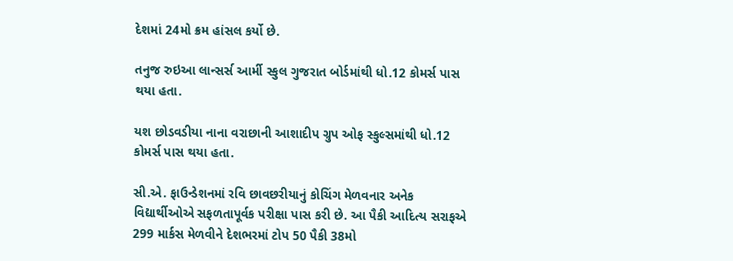દેશમાં 24મો ક્રમ હાંસલ કર્યો છે.

તનુજ રુઇઆ લાન્સર્સ આર્મી સ્કુલ ગુજરાત બોર્ડમાંથી ધો.12 કોમર્સ પાસ થયા હતા.

યશ છોડવડીયા નાના વરાછાની આશાદીપ ગ્રુપ ઓફ સ્કુલ્સમાંથી ધો.12 કોમર્સ પાસ થયા હતા.

સી.એ. ફાઉન્ડેશનમાં રવિ છાવછરીયાનું કોચિંગ મેળવનાર અનેક વિદ્યાર્થીઓએ સફળતાપૂર્વક પરીક્ષા પાસ કરી છે. આ પૈકી આદિત્ય સરાફએ 299 માર્કસ મેળવીને દેશભરમાં ટોપ 50 પૈકી 38મો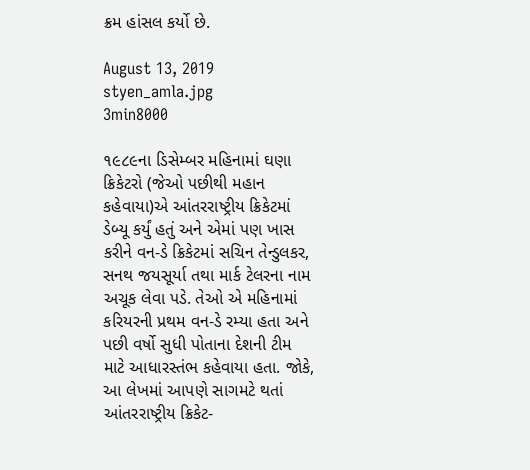ક્રમ હાંસલ કર્યો છે.

August 13, 2019
styen_amla.jpg
3min8000

૧૯૮૯ના ડિસેમ્બર મહિનામાં ઘણા ક્રિકેટરો (જેઓ પછીથી મહાન કહેવાયા)એ આંતરરાષ્ટ્રીય ક્રિકેટમાં ડેબ્યૂ કર્યું હતું અને એમાં પણ ખાસ કરીને વન-ડે ક્રિકેટમાં સચિન તેન્ડુલકર, સનથ જયસૂર્યા તથા માર્ક ટેલરના નામ અચૂક લેવા પડે. તેઓ એ મહિનામાં કરિયરની પ્રથમ વન-ડે રમ્યા હતા અને પછી વર્ષો સુધી પોતાના દેશની ટીમ માટે આધારસ્તંભ કહેવાયા હતા. જોકે, આ લેખમાં આપણે સાગમટે થતાં આંતરરાષ્ટ્રીય ક્રિકેટ-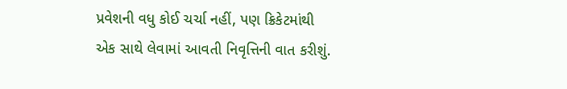પ્રવેશની વધુ કોઈ ચર્ચા નહીં, પણ ક્રિકેટમાંથી એક સાથે લેવામાં આવતી નિવૃત્તિની વાત કરીશું.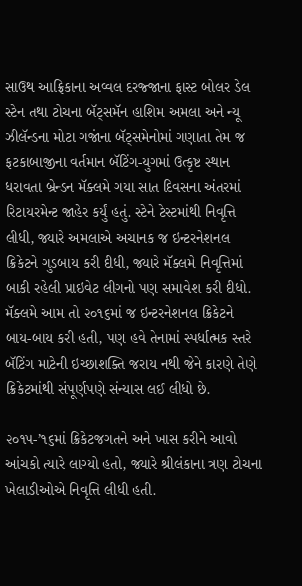સાઉથ આફ્રિકાના અવ્વલ દરજ્જાના ફાસ્ટ બોલર ડેલ સ્ટેન તથા ટોચના બૅટ્સમૅન હાશિમ અમલા અને ન્યૂ ઝીલૅન્ડના મોટા ગજાંના બૅટ્સમેનોમાં ગણાતા તેમ જ ફટકાબાજીના વર્તમાન બૅટિંગ-યુગમાં ઉત્કૃષ્ટ સ્થાન ધરાવતા બ્રેન્ડન મૅક્લમે ગયા સાત દિવસના અંતરમાં રિટાયરમેન્ટ જાહેર કર્યું હતું. સ્ટેને ટેસ્ટમાંથી નિવૃત્તિ લીધી, જ્યારે અમલાએ અચાનક જ ઇન્ટરનેશનલ ક્રિકેટને ગુડબાય કરી દીધી, જ્યારે મૅક્લમે નિવૃત્તિમાં બાકી રહેલી પ્રાઇવેટ લીગનો પણ સમાવેશ કરી દીધો. મૅક્લમે આમ તો ૨૦૧૬માં જ ઇન્ટરનેશનલ ક્રિકેટને બાય-બાય કરી હતી, પણ હવે તેનામાં સ્પર્ધાત્મક સ્તરે બૅટિંગ માટેની ઇચ્છાશક્તિ જરાય નથી જેને કારણે તેણે ક્રિકેટમાંથી સંપૂર્ણપણે સંન્યાસ લઈ લીધો છે.

૨૦૧૫-’૧૬માં ક્રિકેટજગતને અને ખાસ કરીને આવો આંચકો ત્યારે લાગ્યો હતો, જ્યારે શ્રીલંકાના ત્રણ ટોચના ખેલાડીઓએ નિવૃત્તિ લીધી હતી.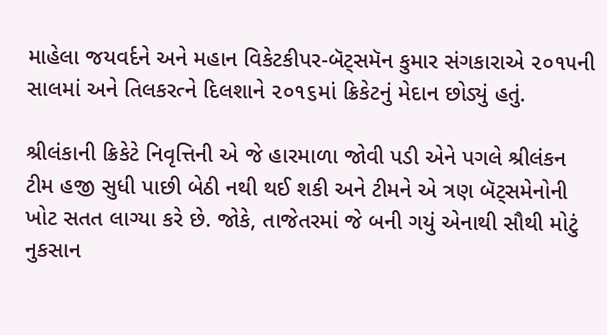માહેલા જયવર્દને અને મહાન વિકેટકીપર-બૅટ્સમૅન કુમાર સંગકારાએ ૨૦૧૫ની સાલમાં અને તિલકરત્ને દિલશાને ૨૦૧૬માં ક્રિકેટનું મેદાન છોડ્યું હતું.

શ્રીલંકાની ક્રિકેટે નિવૃત્તિની એ જે હારમાળા જોવી પડી એને પગલે શ્રીલંકન ટીમ હજી સુધી પાછી બેઠી નથી થઈ શકી અને ટીમને એ ત્રણ બૅટ્સમેનોની ખોટ સતત લાગ્યા કરે છે. જોકે, તાજેતરમાં જે બની ગયું એનાથી સૌથી મોટું નુકસાન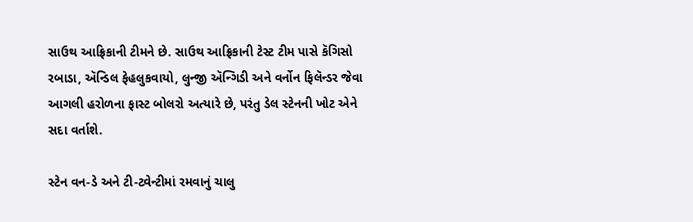સાઉથ આફ્રિકાની ટીમને છે. સાઉથ આફ્રિકાની ટેસ્ટ ટીમ પાસે કૅગિસો રબાડા, ઍન્ડિલ ફેહલુકવાયો, લુન્જી ઍન્ગિડી અને વર્નોન ફિલૅન્ડર જેવા આગલી હરોળના ફાસ્ટ બોલરો અત્યારે છે, પરંતુ ડેલ સ્ટેનની ખોટ એને સદા વર્તાશે.

સ્ટેન વન-ડે અને ટી-ટ્વેન્ટીમાં રમવાનું ચાલુ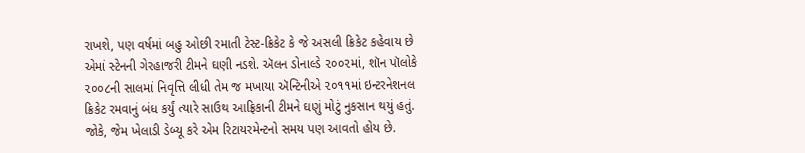રાખશે, પણ વર્ષમાં બહુ ઓછી રમાતી ટેસ્ટ-ક્રિકેટ કે જે અસલી ક્રિકેટ કહેવાય છે એમાં સ્ટેનની ગેરહાજરી ટીમને ઘણી નડશે. ઍલન ડોનાલ્ડે ૨૦૦૨માં, શૉન પૉલોકે ૨૦૦૮ની સાલમાં નિવૃત્તિ લીધી તેમ જ મખાયા ઍન્ટિનીએ ૨૦૧૧માં ઇન્ટરનેશનલ ક્રિકેટ રમવાનું બંધ કર્યું ત્યારે સાઉથ આફ્રિકાની ટીમને ઘણું મોટું નુકસાન થયું હતું. જોકે, જેમ ખેલાડી ડેબ્યૂ કરે એમ રિટાયરમેન્ટનો સમય પણ આવતો હોય છે.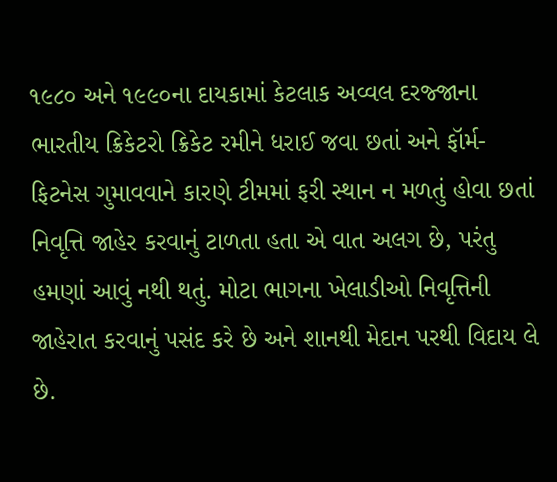૧૯૮૦ અને ૧૯૯૦ના દાયકામાં કેટલાક અવ્વલ દરજ્જાના ભારતીય ક્રિકેટરો ક્રિકેટ રમીને ધરાઈ જવા છતાં અને ફૉર્મ-ફિટનેસ ગુમાવવાને કારણે ટીમમાં ફરી સ્થાન ન મળતું હોવા છતાં નિવૃત્તિ જાહેર કરવાનું ટાળતા હતા એ વાત અલગ છે, પરંતુ હમણાં આવું નથી થતું. મોટા ભાગના ખેલાડીઓ નિવૃત્તિની જાહેરાત કરવાનું પસંદ કરે છે અને શાનથી મેદાન પરથી વિદાય લે છે.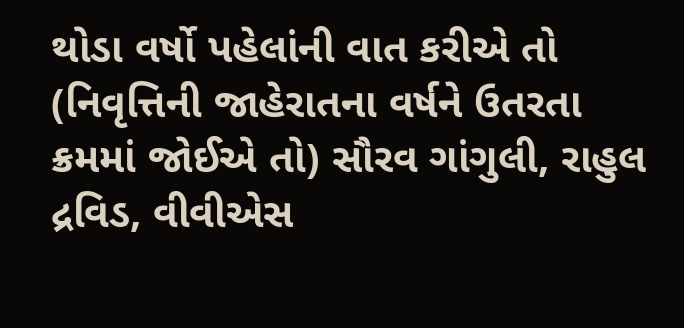થોડા વર્ષો પહેલાંની વાત કરીએ તો (નિવૃત્તિની જાહેરાતના વર્ષને ઉતરતા ક્રમમાં જોઈએ તો) સૌરવ ગાંગુલી, રાહુલ દ્રવિડ, વીવીએસ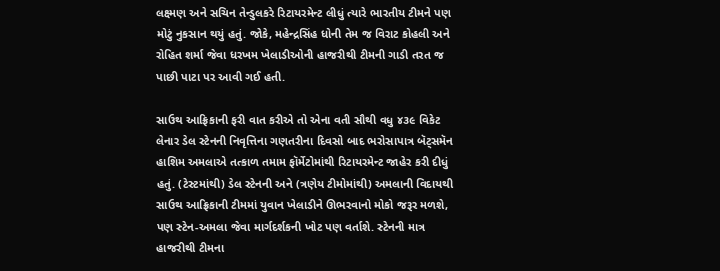લક્ષ્મણ અને સચિન તેન્ડુલકરે રિટાયરમેન્ટ લીધું ત્યારે ભારતીય ટીમને પણ મોટું નુકસાન થયું હતું. જોકે, મહેન્દ્રસિંહ ધોની તેમ જ વિરાટ કોહલી અને રોહિત શર્મા જેવા ધરખમ ખેલાડીઓની હાજરીથી ટીમની ગાડી તરત જ પાછી પાટા પર આવી ગઈ હતી.

સાઉથ આફ્રિકાની ફરી વાત કરીએ તો એના વતી સૌથી વધુ ૪૩૯ વિકેટ લેનાર ડેલ સ્ટેનની નિવૃત્તિના ગણતરીના દિવસો બાદ ભરોસાપાત્ર બૅટ્સમૅન હાશિમ અમલાએ તત્કાળ તમામ ફૉર્મેટોમાંથી રિટાયરમેન્ટ જાહેર કરી દીધું હતું. (ટેસ્ટમાંથી) ડેલ સ્ટેનની અને (ત્રણેય ટીમોમાંથી) અમલાની વિદાયથી સાઉથ આફ્રિકાની ટીમમાં યુવાન ખેલાડીને ઊભરવાનો મોકો જરૂર મળશે, પણ સ્ટેન-અમલા જેવા માર્ગદર્શકની ખોટ પણ વર્તાશે. સ્ટેનની માત્ર હાજરીથી ટીમના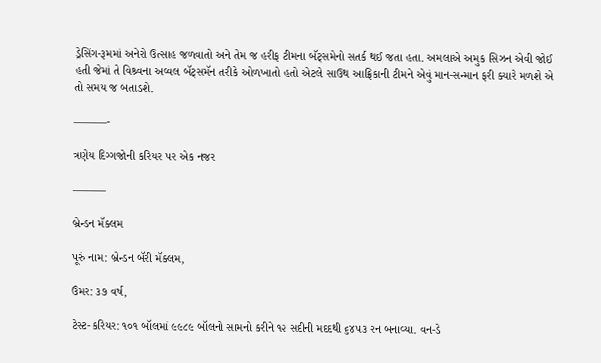ડ્રેસિંગ-રૂમમાં અનેરો ઉત્સાહ જળવાતો અને તેમ જ હરીફ ટીમના બૅટ્સમેનો સતર્ક થઈ જતા હતા. અમલાએ અમુક સિઝન એવી જોઈ હતી જેમાં તે વિશ્ર્વના અવ્વલ બૅટ્સમૅન તરીકે ઓળખાતો હતો એટલે સાઉથ આફ્રિકાની ટીમને એવું માન-સન્માન ફરી ક્યારે મળશે એ તો સમય જ બતાડશે.

———-

ત્રણેય દિગ્ગજોની કરિયર પર એક નજર

———

બ્રેન્ડન મૅક્લમ

પૂરું નામ: બ્રેન્ડન બૅરી મૅક્લમ,

ઉંમર: ૩૭ વર્ષ,

ટેસ્ટ-કરિયર: ૧૦૧ બૉલમાં ૯૯૮૯ બૉલનો સામનો કરીને ૧૨ સદીની મદદથી ૬૪૫૩ રન બનાવ્યા. વન-ડે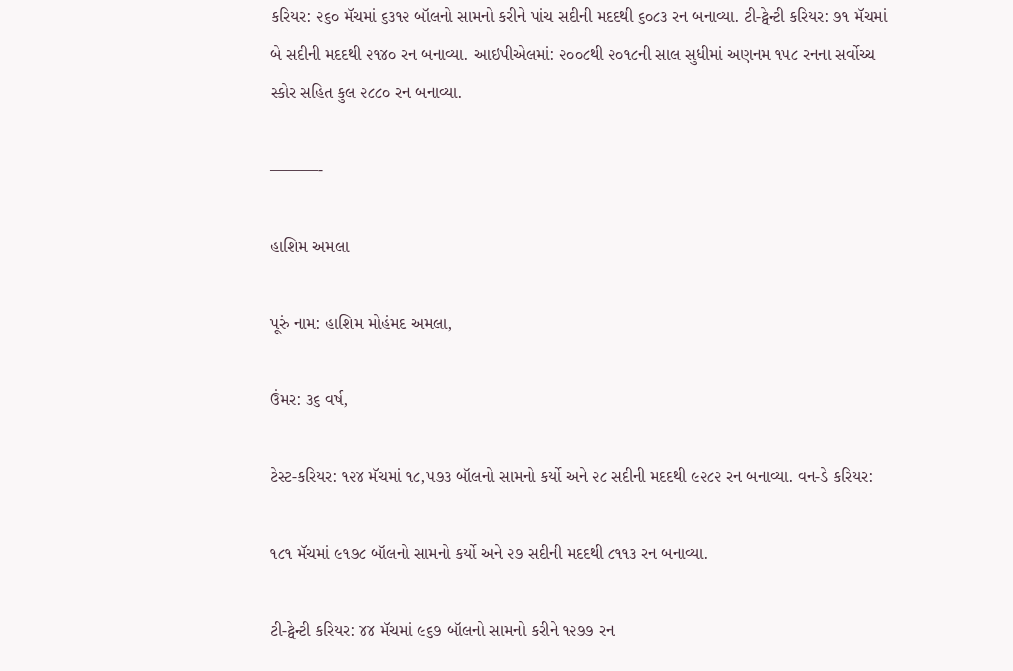કરિયર: ૨૬૦ મૅચમાં ૬૩૧૨ બૉલનો સામનો કરીને પાંચ સદીની મદદથી ૬૦૮૩ રન બનાવ્યા. ટી-ટ્વેન્ટી કરિયર: ૭૧ મૅચમાં બે સદીની મદદથી ૨૧૪૦ રન બનાવ્યા. આઇપીએલમાં: ૨૦૦૮થી ૨૦૧૮ની સાલ સુધીમાં અણનમ ૧૫૮ રનના સર્વોચ્ચ સ્કોર સહિત કુલ ૨૮૮૦ રન બનાવ્યા.

———-

હાશિમ અમલા

પૂરું નામ: હાશિમ મોહંમદ અમલા,

ઉંમર: ૩૬ વર્ષ,

ટેસ્ટ-કરિયર: ૧૨૪ મૅચમાં ૧૮,૫૭૩ બૉલનો સામનો કર્યો અને ૨૮ સદીની મદદથી ૯૨૮૨ રન બનાવ્યા. વન-ડે કરિયર:

૧૮૧ મૅચમાં ૯૧૭૮ બૉલનો સામનો કર્યો અને ૨૭ સદીની મદદથી ૮૧૧૩ રન બનાવ્યા.

ટી-ટ્વેન્ટી કરિયર: ૪૪ મૅચમાં ૯૬૭ બૉલનો સામનો કરીને ૧૨૭૭ રન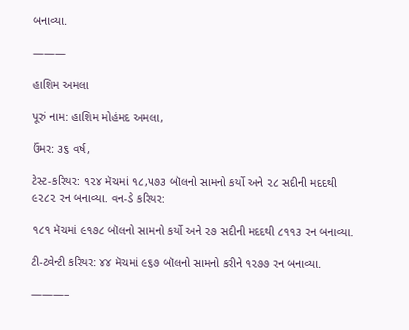બનાવ્યા.

———

હાશિમ અમલા

પૂરું નામ: હાશિમ મોહંમદ અમલા,

ઉંમર: ૩૬ વર્ષ,

ટેસ્ટ-કરિયર: ૧૨૪ મૅચમાં ૧૮,૫૭૩ બૉલનો સામનો કર્યો અને ૨૮ સદીની મદદથી ૯૨૮૨ રન બનાવ્યા. વન-ડે કરિયર:

૧૮૧ મૅચમાં ૯૧૭૮ બૉલનો સામનો કર્યો અને ૨૭ સદીની મદદથી ૮૧૧૩ રન બનાવ્યા.

ટી-ટ્વેન્ટી કરિયર: ૪૪ મૅચમાં ૯૬૭ બૉલનો સામનો કરીને ૧૨૭૭ રન બનાવ્યા.

———–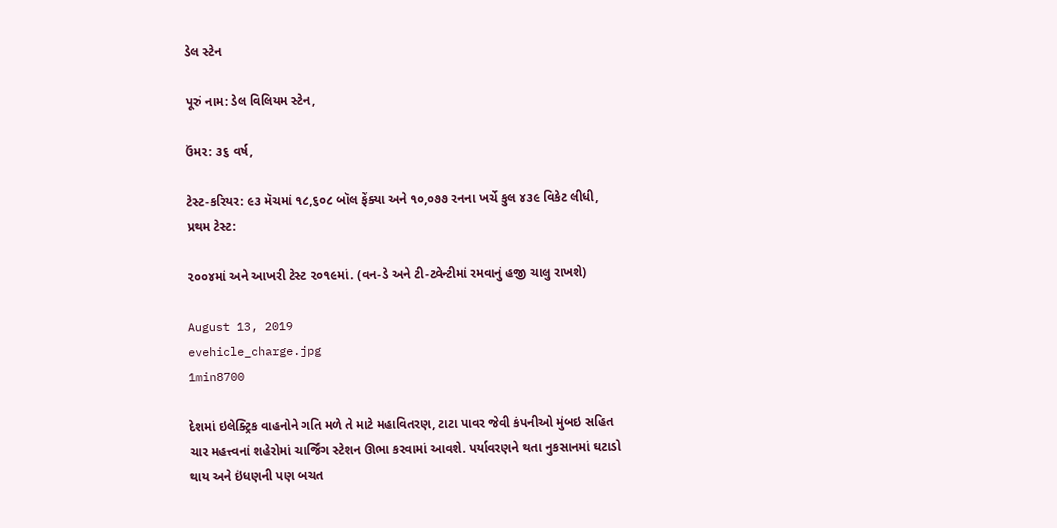ડેલ સ્ટેન

પૂરું નામ: ડેલ વિલિયમ સ્ટેન,

ઉંમર: ૩૬ વર્ષ,

ટેસ્ટ-કરિયર: ૯૩ મૅચમાં ૧૮,૬૦૮ બૉલ ફેંક્યા અને ૧૦,૦૭૭ રનના ખર્ચે કુલ ૪૩૯ વિકેટ લીધી, પ્રથમ ટેસ્ટ:

૨૦૦૪માં અને આખરી ટેસ્ટ ૨૦૧૯માં. (વન-ડે અને ટી-ટ્વેન્ટીમાં રમવાનું હજી ચાલુ રાખશે)

August 13, 2019
evehicle_charge.jpg
1min8700

દેશમાં ઇલેક્ટ્રિક વાહનોને ગતિ મળે તે માટે મહાવિતરણ, ટાટા પાવર જેવી કંપનીઓ મુંબઇ સહિત ચાર મહત્ત્વનાં શહેરોમાં ચાર્જિંગ સ્ટેશન ઊભા કરવામાં આવશે. પર્યાવરણને થતા નુકસાનમાં ઘટાડો થાય અને ઇંધણની પણ બચત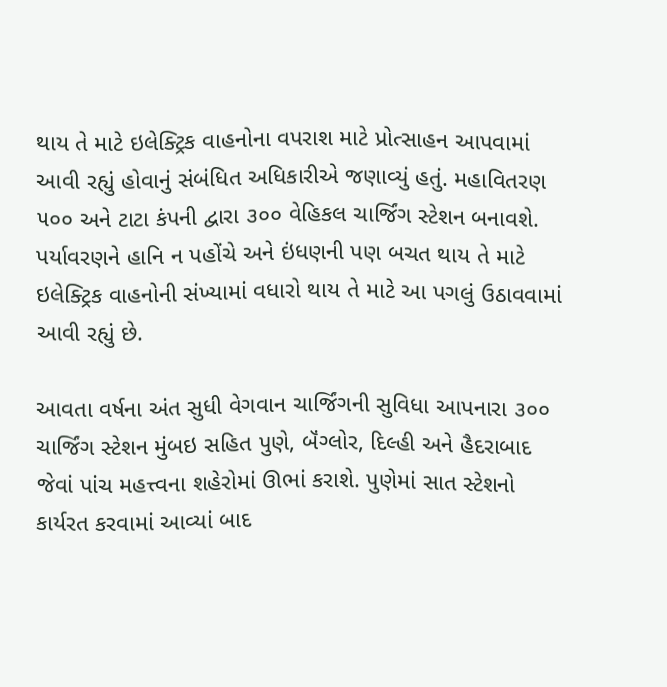થાય તે માટે ઇલેક્ટ્રિક વાહનોના વપરાશ માટે પ્રોત્સાહન આપવામાં આવી રહ્યું હોવાનું સંબંધિત અધિકારીએ જણાવ્યું હતું. મહાવિતરણ ૫૦૦ અને ટાટા કંપની દ્વારા ૩૦૦ વેહિકલ ચાર્જિંગ સ્ટેશન બનાવશે. પર્યાવરણને હાનિ ન પહોંચે અને ઇંધણની પણ બચત થાય તે માટે ઇલેક્ટ્રિક વાહનોની સંખ્યામાં વધારો થાય તે માટે આ પગલું ઉઠાવવામાં આવી રહ્યું છે.

આવતા વર્ષના અંત સુધી વેગવાન ચાર્જિંગની સુવિધા આપનારા ૩૦૦ ચાર્જિંગ સ્ટેશન મુંબઇ સહિત પુણે, બૅંગ્લોર, દિલ્હી અને હૈદરાબાદ જેવાં પાંચ મહત્ત્વના શહેરોમાં ઊભાં કરાશે. પુણેમાં સાત સ્ટેશનો કાર્યરત કરવામાં આવ્યાં બાદ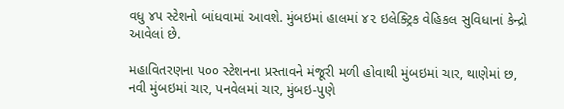વધુ ૪૫ સ્ટેશનો બાંધવામાં આવશે. મુંબઇમાં હાલમાં ૪૨ ઇલેક્ટ્રિક વેહિકલ સુવિધાનાં કેન્દ્રો આવેલાં છે.

મહાવિતરણના ૫૦૦ સ્ટેશનના પ્રસ્તાવને મંજૂરી મળી હોવાથી મુંબઇમાં ચાર, થાણેમાં છ, નવી મુંબઇમાં ચાર, પનવેલમાં ચાર, મુંબઇ-પુણે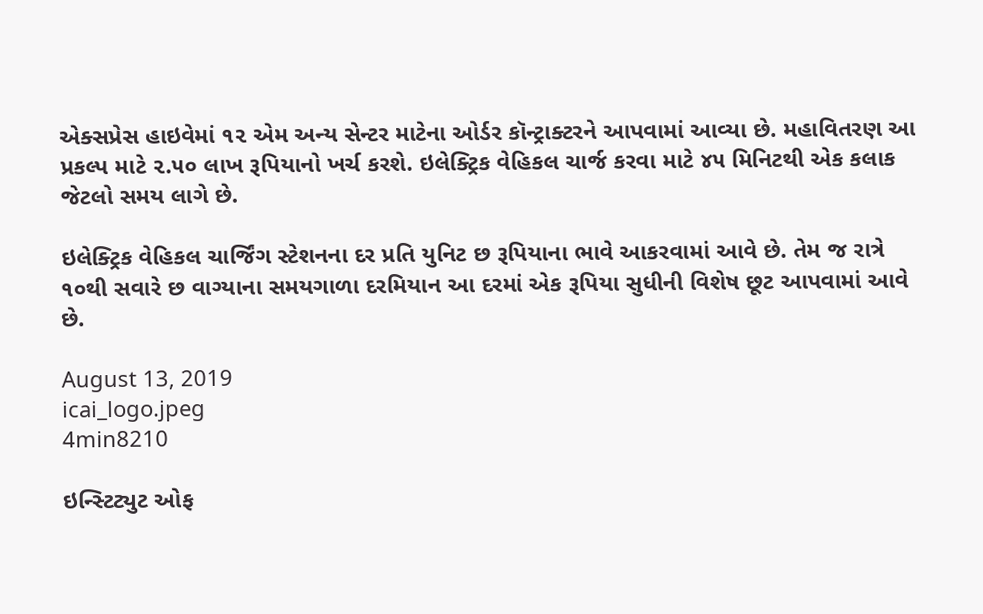એક્સપ્રેસ હાઇવેમાં ૧૨ એમ અન્ય સેન્ટર માટેના ઓર્ડર કૉન્ટ્રાક્ટરને આપવામાં આવ્યા છે. મહાવિતરણ આ પ્રકલ્પ માટે ૨.૫૦ લાખ રૂપિયાનો ખર્ચ કરશે. ઇલેક્ટ્રિક વેહિકલ ચાર્જ કરવા માટે ૪૫ મિનિટથી એક કલાક જેટલો સમય લાગે છે.

ઇલેક્ટ્રિક વેહિકલ ચાર્જિંગ સ્ટેશનના દર પ્રતિ યુનિટ છ રૂપિયાના ભાવે આકરવામાં આવે છે. તેમ જ રાત્રે ૧૦થી સવારે છ વાગ્યાના સમયગાળા દરમિયાન આ દરમાં એક રૂપિયા સુધીની વિશેષ છૂટ આપવામાં આવે છે.

August 13, 2019
icai_logo.jpeg
4min8210

ઇન્સ્ટિટ્યુટ ઓફ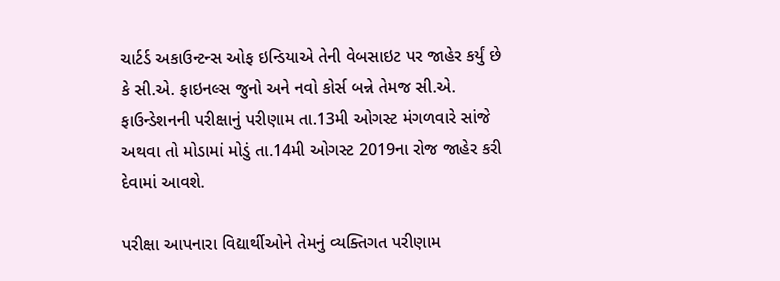ચાર્ટર્ડ અકાઉન્ટન્સ ઓફ ઇન્ડિયાએ તેની વેબસાઇટ પર જાહેર કર્યું છે કે સી.એ. ફાઇનલ્સ જુનો અને નવો કોર્સ બન્ને તેમજ સી.એ. ફાઉન્ડેશનની પરીક્ષાનું પરીણામ તા.13મી ઓગસ્ટ મંગળવારે સાંજે અથવા તો મોડામાં મોડું તા.14મી ઓગસ્ટ 2019ના રોજ જાહેર કરી દેવામાં આવશે.

પરીક્ષા આપનારા વિદ્યાર્થીઓને તેમનું વ્યક્તિગત પરીણામ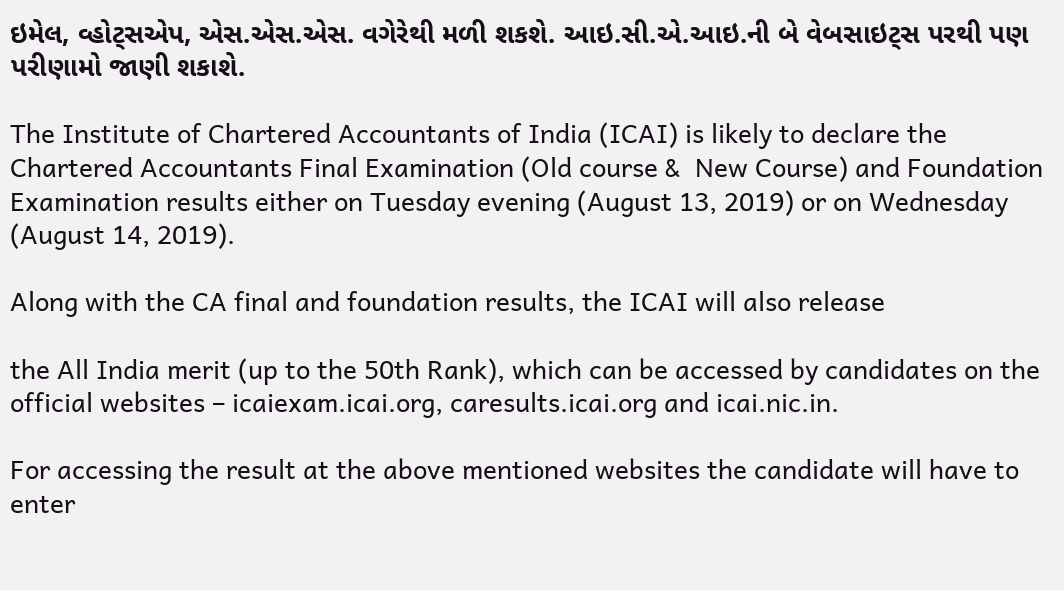ઇમેલ, વ્હોટ્સએપ, એસ.એસ.એસ. વગેરેથી મળી શકશે. આઇ.સી.એ.આઇ.ની બે વેબસાઇટ્સ પરથી પણ પરીણામો જાણી શકાશે.

The Institute of Chartered Accountants of India (ICAI) is likely to declare the Chartered Accountants Final Examination (Old course &  New Course) and Foundation Examination results either on Tuesday evening (August 13, 2019) or on Wednesday (August 14, 2019).

Along with the CA final and foundation results, the ICAI will also release

the All India merit (up to the 50th Rank), which can be accessed by candidates on the official websites – icaiexam.icai.org, caresults.icai.org and icai.nic.in.

For accessing the result at the above mentioned websites the candidate will have to enter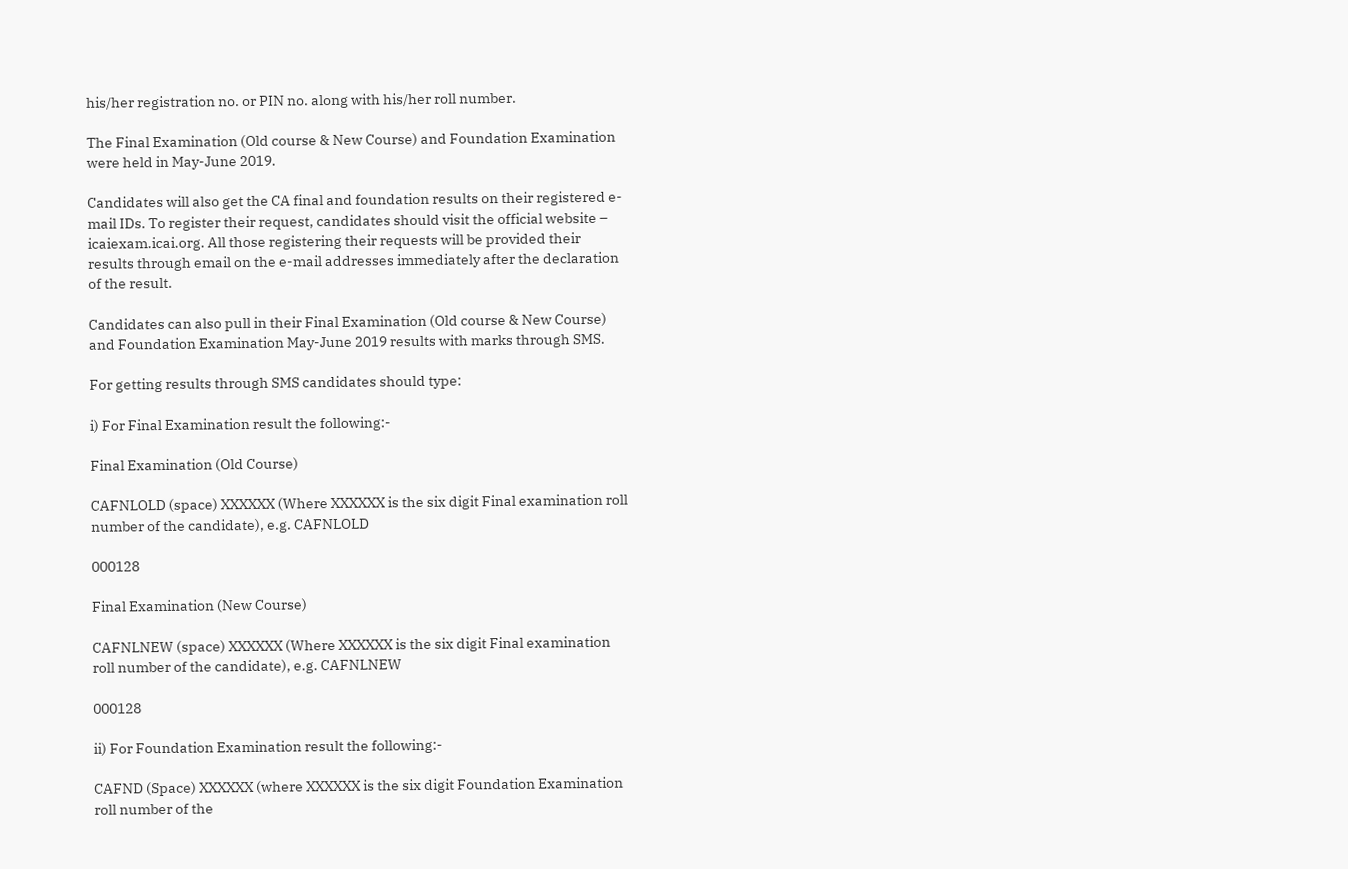his/her registration no. or PIN no. along with his/her roll number.

The Final Examination (Old course & New Course) and Foundation Examination were held in May-June 2019.

Candidates will also get the CA final and foundation results on their registered e-mail IDs. To register their request, candidates should visit the official website – icaiexam.icai.org. All those registering their requests will be provided their results through email on the e-mail addresses immediately after the declaration of the result.

Candidates can also pull in their Final Examination (Old course & New Course) and Foundation Examination May-June 2019 results with marks through SMS.

For getting results through SMS candidates should type:

i) For Final Examination result the following:-

Final Examination (Old Course)

CAFNLOLD (space) XXXXXX (Where XXXXXX is the six digit Final examination roll number of the candidate), e.g. CAFNLOLD

000128

Final Examination (New Course)

CAFNLNEW (space) XXXXXX (Where XXXXXX is the six digit Final examination roll number of the candidate), e.g. CAFNLNEW

000128

ii) For Foundation Examination result the following:-

CAFND (Space) XXXXXX (where XXXXXX is the six digit Foundation Examination roll number of the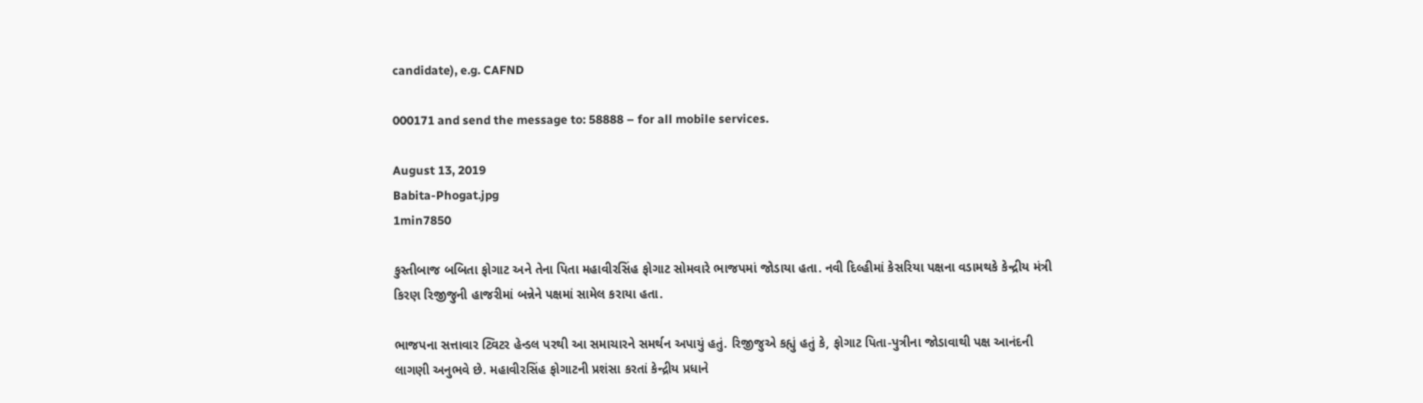candidate), e.g. CAFND

000171 and send the message to: 58888 – for all mobile services.

August 13, 2019
Babita-Phogat.jpg
1min7850

કુસ્તીબાજ બબિતા ફોગાટ અને તેના પિતા મહાવીરસિંહ ફોગાટ સોમવારે ભાજપમાં જોડાયા હતા. નવી દિલ્હીમાં કેસરિયા પક્ષના વડામથકે કેન્દ્રીય મંત્રી કિરણ રિજીજુની હાજરીમાં બન્નેને પક્ષમાં સામેલ કરાયા હતા.

ભાજપના સત્તાવાર ટ્વિટર હેન્ડલ પરથી આ સમાચારને સમર્થન અપાયું હતું. રિજીજુએ કહ્યું હતું કે, ફોગાટ પિતા-પુત્રીના જોડાવાથી પક્ષ આનંદની લાગણી અનુભવે છે. મહાવીરસિંહ ફોગાટની પ્રશંસા કરતાં કેન્દ્રીય પ્રધાને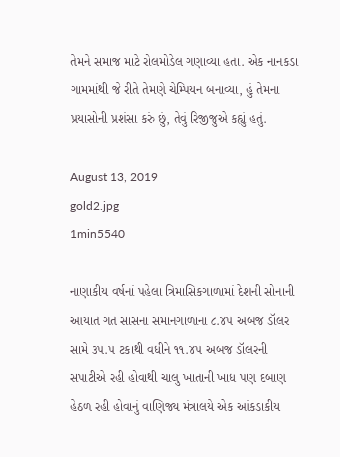તેમને સમાજ માટે રોલમોડેલ ગણાવ્યા હતા. એક નાનકડા ગામમાંથી જે રીતે તેમણે ચેમ્પિયન બનાવ્યા, હું તેમના પ્રયાસોની પ્રશંસા કરું છું, તેવું રિજીજુએ કહ્યું હતું.

August 13, 2019
gold2.jpg
1min5540

નાણાકીય વર્ષનાં પહેલા ત્રિમાસિકગાળામાં દેશની સોનાની આયાત ગત સાસના સમાનગાળાના ૮.૪૫ અબજ ડૉલર સામે ૩૫.૫ ટકાથી વધીને ૧૧.૪૫ અબજ ડૉલરની સપાટીએ રહી હોવાથી ચાલુ ખાતાની ખાધ પણ દબાણ હેઠળ રહી હોવાનું વાણિજ્ય મંત્રાલયે એક આંકડાકીય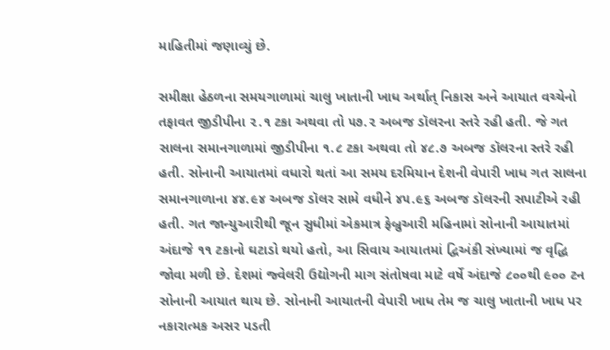માહિતીમાં જણાવ્યું છે.

સમીક્ષા હેઠળના સમયગાળામાં ચાલુ ખાતાની ખાધ અર્થાત્ નિકાસ અને આયાત વચ્ચેનો તફાવત જીડીપીના ૨.૧ ટકા અથવા તો ૫૭.૨ અબજ ડૉલરના સ્તરે રહી હતી. જે ગત સાલના સમાનગાળામાં જીડીપીના ૧.૮ ટકા અથવા તો ૪૮.૭ અબજ ડૉલરના સ્તરે રહી હતી. સોનાની આયાતમાં વધારો થતાં આ સમય દરમિયાન દેશની વેપારી ખાધ ગત સાલના સમાનગાળાના ૪૪.૯૪ અબજ ડૉલર સામે વધીને ૪૫.૯૬ અબજ ડૉલરની સપાટીએ રહી હતી. ગત જાન્યુઆરીથી જૂન સુધીમાં એકમાત્ર ફેબ્રુઆરી મહિનામાં સોનાની આયાતમાં અંદાજે ૧૧ ટકાનો ઘટાડો થયો હતો, આ સિવાય આયાતમાં દ્વિઅંકી સંખ્યામાં જ વૃદ્ધિ જોવા મળી છે. દેશમાં જ્વેલરી ઉદ્યોગની માગ સંતોષવા માટે વર્ષે અંદાજે ૮૦૦થી ૯૦૦ ટન સોનાની આયાત થાય છે. સોનાની આયાતની વેપારી ખાધ તેમ જ ચાલુ ખાતાની ખાધ પર નકારાત્મક અસર પડતી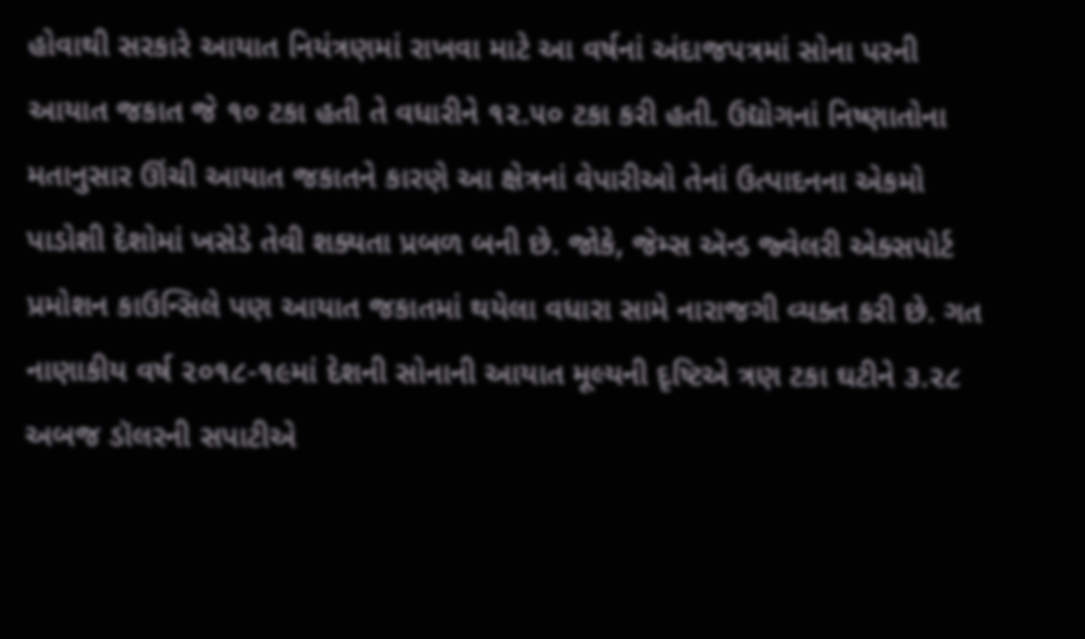હોવાથી સરકારે આયાત નિયંત્રણમાં રાખવા માટે આ વર્ષનાં અંદાજપત્રમાં સોના પરની આયાત જકાત જે ૧૦ ટકા હતી તે વધારીને ૧૨.૫૦ ટકા કરી હતી. ઉદ્યોગનાં નિષ્ણાતોના મતાનુસાર ઊંચી આયાત જકાતને કારણે આ ક્ષેત્રનાં વેપારીઓ તેનાં ઉત્પાદનના એકમો પાડોશી દેશોમાં ખસેડે તેવી શક્યતા પ્રબળ બની છે. જોકે, જેમ્સ ઍન્ડ જ્વેલરી એક્સપોર્ટ પ્રમોશન કાઉન્સિલે પણ આયાત જકાતમાં થયેલા વધારા સામે નારાજગી વ્યક્ત કરી છે. ગત નાણાકીય વર્ષ ૨૦૧૮-૧૯માં દેશની સોનાની આયાત મૂલ્યની દૃષ્ટિએ ત્રણ ટકા ઘટીને ૩.૨૮ અબજ ડૉલરની સપાટીએ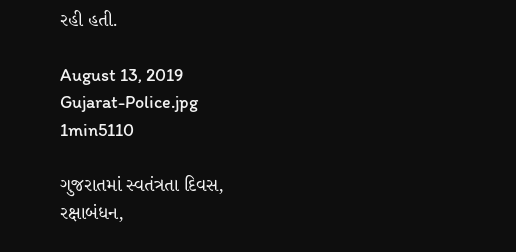રહી હતી.

August 13, 2019
Gujarat-Police.jpg
1min5110

ગુજરાતમાં સ્વતંત્રતા દિવસ, રક્ષાબંધન,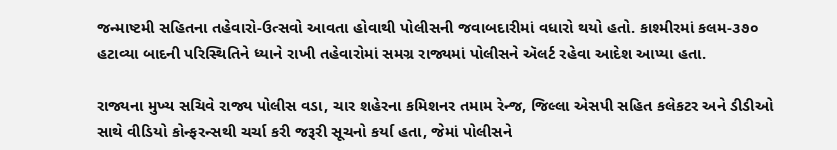જન્માષ્ટમી સહિતના તહેવારો-ઉત્સવો આવતા હોવાથી પોલીસની જવાબદારીમાં વધારો થયો હતો. કાશ્મીરમાં કલમ-૩૭૦ હટાવ્યા બાદની પરિસ્થિતિને ધ્યાને રાખી તહેવારોમાં સમગ્ર રાજ્યમાં પોલીસને ઍલર્ટ રહેવા આદેશ આપ્યા હતા.

રાજ્યના મુખ્ય સચિવે રાજ્ય પોલીસ વડા, ચાર શહેરના કમિશનર તમામ રેન્જ, જિલ્લા એસપી સહિત કલેકટર અને ડીડીઓ સાથે વીડિયો કોન્ફરન્સથી ચર્ચા કરી જરૂરી સૂચનો કર્યા હતા, જેમાં પોલીસને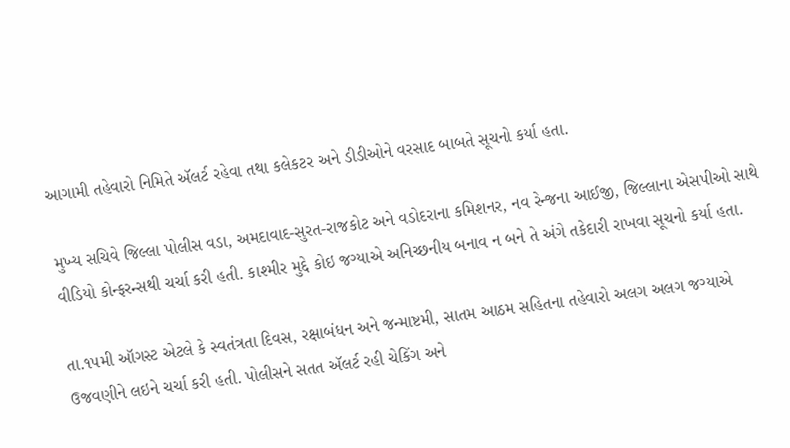આગામી તહેવારો નિમિતે ઍલર્ટ રહેવા તથા કલેકટર અને ડીડીઓને વરસાદ બાબતે સૂચનો કર્યા હતા.

મુખ્ય સચિવે જિલ્લા પોલીસ વડા, અમદાવાદ-સુરત-રાજકોટ અને વડોદરાના કમિશનર, નવ રેન્જના આઈજી, જિલ્લાના એસપીઓ સાથે વીડિયો કોન્ફરન્સથી ચર્ચા કરી હતી. કાશ્મીર મુદ્દે કોઇ જગ્યાએ અનિચ્છનીય બનાવ ન બને તે અંગે તકેદારી રાખવા સૂચનો કર્યા હતા.

તા.૧૫મી ઑગસ્ટ એટલે કે સ્વતંત્રતા દિવસ, રક્ષાબંધન અને જન્માષ્ટમી, સાતમ આઠમ સહિતના તહેવારો અલગ અલગ જગ્યાએ ઉજવણીને લઇને ચર્ચા કરી હતી. પોલીસને સતત ઍલર્ટ રહી ચેકિંગ અને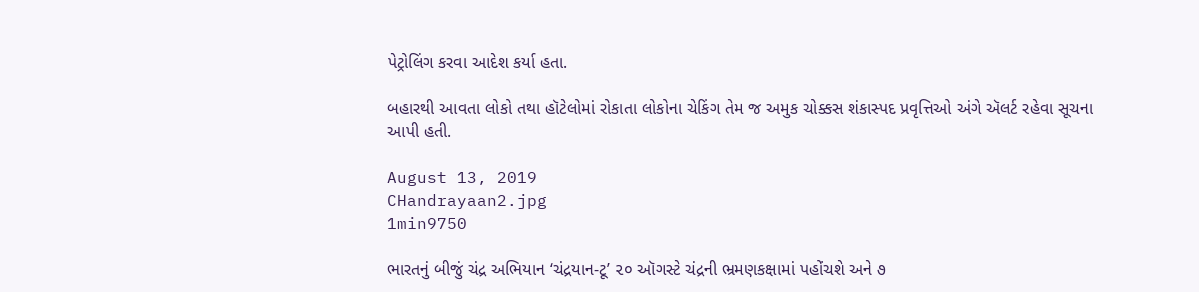પેટ્રોલિંગ કરવા આદેશ કર્યા હતા.

બહારથી આવતા લોકો તથા હૉટેલોમાં રોકાતા લોકોના ચેકિંગ તેમ જ અમુક ચોક્કસ શંકાસ્પદ પ્રવૃત્તિઓ અંગે ઍલર્ટ રહેવા સૂચના આપી હતી.

August 13, 2019
CHandrayaan2.jpg
1min9750

ભારતનું બીજું ચંદ્ર અભિયાન ‘ચંદ્રયાન-ટૂ’ ૨૦ ઑગસ્ટે ચંદ્રની ભ્રમણકક્ષામાં પહોંચશે અને ૭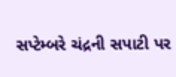સપ્ટેમ્બરે ચંદ્રની સપાટી પર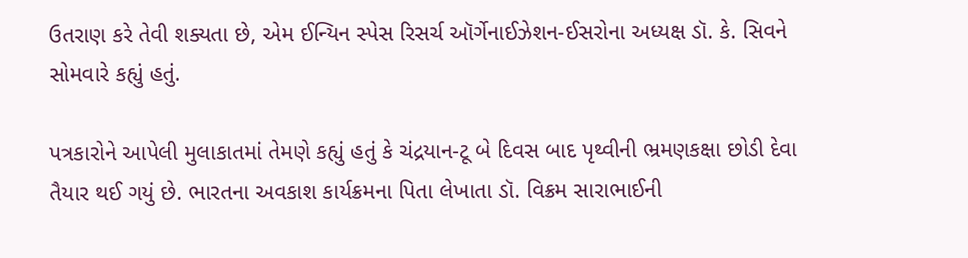ઉતરાણ કરે તેવી શક્યતા છે, એમ ઈન્યિન સ્પેસ રિસર્ચ ઑર્ગેનાઈઝેશન-ઈસરોના અધ્યક્ષ ડૉ. કે. સિવને સોમવારે કહ્યું હતું.

પત્રકારોને આપેલી મુલાકાતમાં તેમણે કહ્યું હતું કે ચંદ્રયાન-ટૂ બે દિવસ બાદ પૃથ્વીની ભ્રમણકક્ષા છોડી દેવા તૈયાર થઈ ગયું છે. ભારતના અવકાશ કાર્યક્રમના પિતા લેખાતા ડૉ. વિક્રમ સારાભાઈની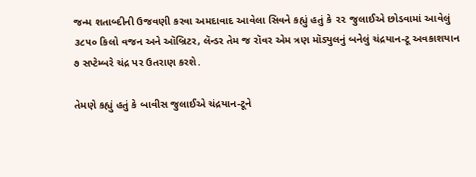જન્મ શતાબ્દીની ઉજવણી કરવા અમદાવાદ આવેલા સિવને કહ્યું હતું કે ૨૨ જુલાઈએ છોડવામાં આવેલું ૩૮૫૦ કિલો વજન અને ઑબ્રિટર, લૅન્ડર તેમ જ રૉવર એમ ત્રણ મૉડ્યુલનું બનેલું ચંદ્રયાન-ટૂ અવકાશયાન ૭ સપ્ટેમ્બરે ચંદ્ર પર ઉતરાણ કરશે.

તેમણે કહ્યું હતું કે બાવીસ જુલાઈએ ચંદ્રયાન-ટૂને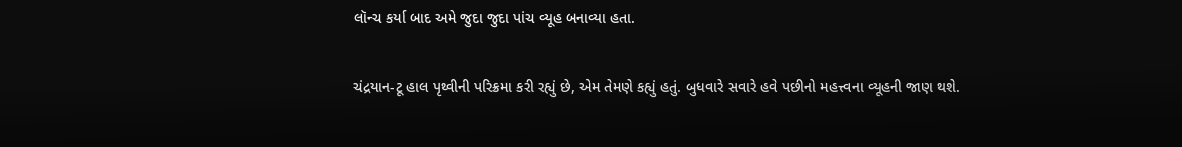લૉન્ચ કર્યા બાદ અમે જુદા જુદા પાંચ વ્યૂહ બનાવ્યા હતા.

ચંદ્રયાન-ટૂ હાલ પૃથ્વીની પરિક્રમા કરી રહ્યું છે, એમ તેમણે કહ્યું હતું. બુધવારે સવારે હવે પછીનો મહત્ત્વના વ્યૂહની જાણ થશે.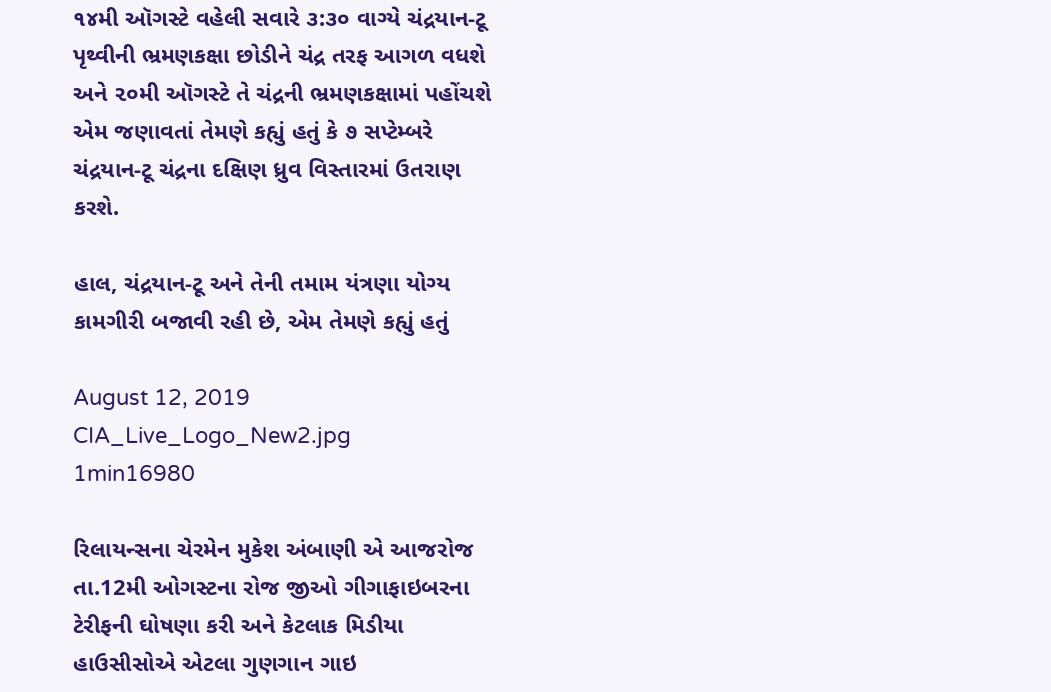૧૪મી ઑગસ્ટે વહેલી સવારે ૩:૩૦ વાગ્યે ચંદ્રયાન-ટૂ પૃથ્વીની ભ્રમણકક્ષા છોડીને ચંદ્ર તરફ આગળ વધશે અને ૨૦મી ઑગસ્ટે તે ચંદ્રની ભ્રમણકક્ષામાં પહોંચશે એમ જણાવતાં તેમણે કહ્યું હતું કે ૭ સપ્ટેમ્બરે ચંદ્રયાન-ટૂ ચંદ્રના દક્ષિણ ધ્રુવ વિસ્તારમાં ઉતરાણ કરશે.

હાલ, ચંદ્રયાન-ટૂ અને તેની તમામ યંત્રણા યોગ્ય કામગીરી બજાવી રહી છે, એમ તેમણે કહ્યું હતું

August 12, 2019
CIA_Live_Logo_New2.jpg
1min16980

રિલાયન્સના ચેરમેન મુકેશ અંબાણી એ આજરોજ તા.12મી ઓગસ્ટના રોજ જીઓ ગીગાફાઇબરના ટેરીફની ઘોષણા કરી અને કેટલાક મિડીયા હાઉસીસોએ એટલા ગુણગાન ગાઇ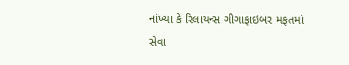નાંખ્યા કે રિલાયન્સ ગીગાફાઇબર મફતમાં સેવા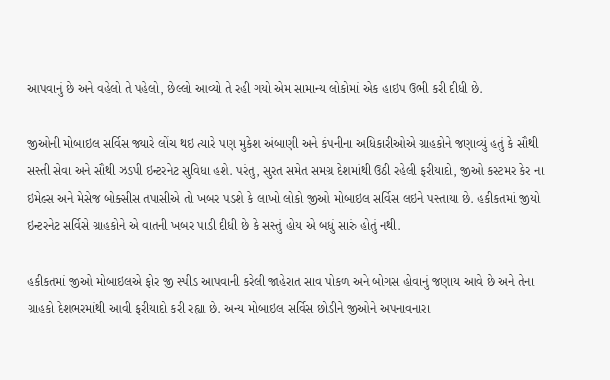આપવાનું છે અને વહેલો તે પહેલો, છેલ્લો આવ્યો તે રહી ગયો એમ સામાન્ય લોકોમાં એક હાઇપ ઉભી કરી દીધી છે.

જીઓની મોબાઇલ સર્વિસ જ્યારે લોંચ થઇ ત્યારે પણ મુકેશ અંબાણી અને કંપનીના અધિકારીઓએ ગ્રાહકોને જણાવ્યું હતું કે સૌથી સસ્તી સેવા અને સૌથી ઝડપી ઇન્ટરનેટ સુવિધા હશે. પરંતુ, સુરત સમેત સમગ્ર દેશમાંથી ઉઠી રહેલી ફરીયાદો, જીઓ કસ્ટમર કેર ના ઇમેલ્સ અને મેસેજ બોક્સીસ તપાસીએ તો ખબર પડશે કે લાખો લોકો જીઓ મોબાઇલ સર્વિસ લઇને પસ્તાયા છે. હકીકતમાં જીયો ઇન્ટરનેટ સર્વિસે ગ્રાહકોને એ વાતની ખબર પાડી દીધી છે કે સસ્તું હોય એ બધું સારું હોતું નથી.

હકીકતમાં જીઓ મોબાઇલએ ફોર જી સ્પીડ આપવાની કરેલી જાહેરાત સાવ પોકળ અને બોગસ હોવાનું જણાય આવે છે અને તેના ગ્રાહકો દેશભરમાંથી આવી ફરીયાદો કરી રહ્યા છે. અન્ય મોબાઇલ સર્વિસ છોડીને જીઓને અપનાવનારા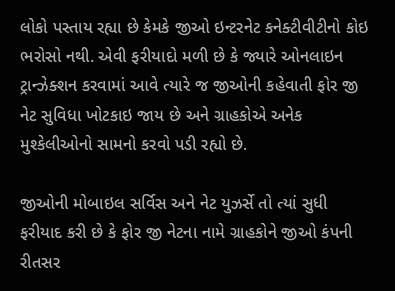લોકો પસ્તાય રહ્યા છે કેમકે જીઓ ઇન્ટરનેટ કનેક્ટીવીટીનો કોઇ ભરોસો નથી. એવી ફરીયાદો મળી છે કે જ્યારે ઓનલાઇન ટ્રાન્ઝેક્શન કરવામાં આવે ત્યારે જ જીઓની કહેવાતી ફોર જી નેટ સુવિધા ખોટકાઇ જાય છે અને ગ્રાહકોએ અનેક મુશ્કેલીઓનો સામનો કરવો પડી રહ્યો છે.

જીઓની મોબાઇલ સર્વિસ અને નેટ યુઝર્સે તો ત્યાં સુધી ફરીયાદ કરી છે કે ફોર જી નેટના નામે ગ્રાહકોને જીઓ કંપની રીતસર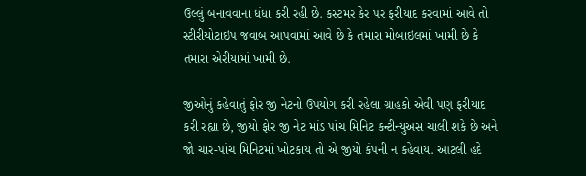ઉલ્લું બનાવવાના ધંધા કરી રહી છે. કસ્ટમર કેર પર ફરીયાદ કરવામાં આવે તો સ્ટીરીયોટાઇપ જવાબ આપવામાં આવે છે કે તમારા મોબાઇલમાં ખામી છે કે તમારા એરીયામાં ખામી છે.

જીઓનું કહેવાતું ફોર જી નેટનો ઉપયોગ કરી રહેલા ગ્રાહકો એવી પણ ફરીયાદ કરી રહ્યા છે, જીયો ફોર જી નેટ માંડ પાંચ મિનિટ કન્ટીન્યુઅસ ચાલી શકે છે અને જો ચાર-પાંચ મિનિટમાં ખોટકાય તો એ જીયો કંપની ન કહેવાય. આટલી હદે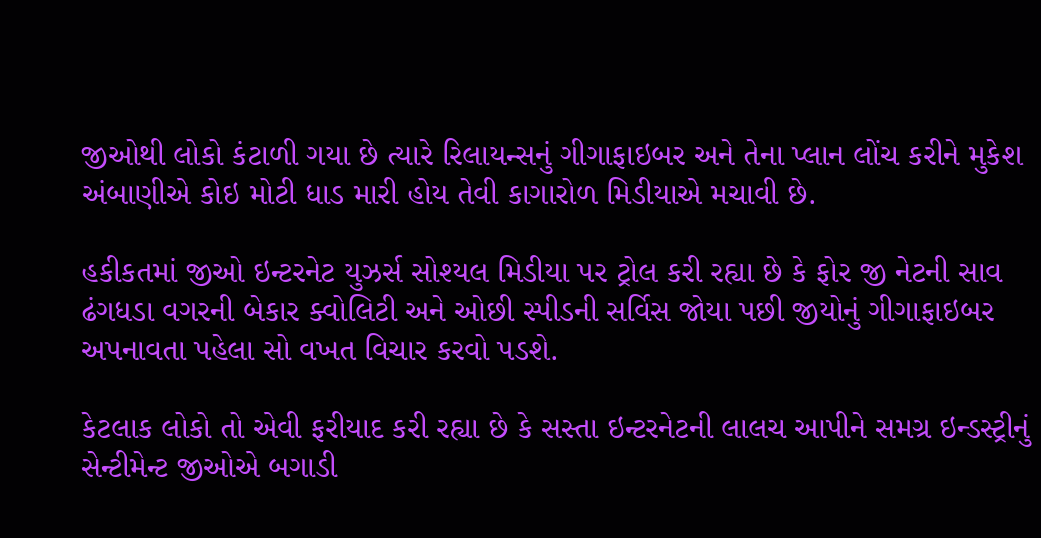જીઓથી લોકો કંટાળી ગયા છે ત્યારે રિલાયન્સનું ગીગાફાઇબર અને તેના પ્લાન લોંચ કરીને મુકેશ અંબાણીએ કોઇ મોટી ધાડ મારી હોય તેવી કાગારોળ મિડીયાએ મચાવી છે.

હકીકતમાં જીઓ ઇન્ટરનેટ યુઝર્સ સોશ્યલ મિડીયા પર ટ્રોલ કરી રહ્યા છે કે ફોર જી નેટની સાવ ઢંગધડા વગરની બેકાર ક્વોલિટી અને ઓછી સ્પીડની સર્વિસ જોયા પછી જીયોનું ગીગાફાઇબર અપનાવતા પહેલા સો વખત વિચાર કરવો પડશે.

કેટલાક લોકો તો એવી ફરીયાદ કરી રહ્યા છે કે સસ્તા ઇન્ટરનેટની લાલચ આપીને સમગ્ર ઇન્ડસ્ટ્રીનું સેન્ટીમેન્ટ જીઓએ બગાડી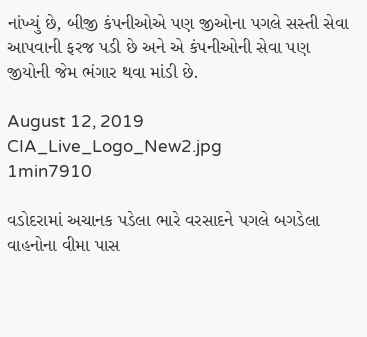નાંખ્યું છે, બીજી કંપનીઓએ પણ જીઓના પગલે સસ્તી સેવા આપવાની ફરજ પડી છે અને એ કંપનીઓની સેવા પણ જીયોની જેમ ભંગાર થવા માંડી છે.

August 12, 2019
CIA_Live_Logo_New2.jpg
1min7910

વડોદરામાં અચાનક પડેલા ભારે વરસાદને પગલે બગડેલા વાહનોના વીમા પાસ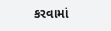કરવામાં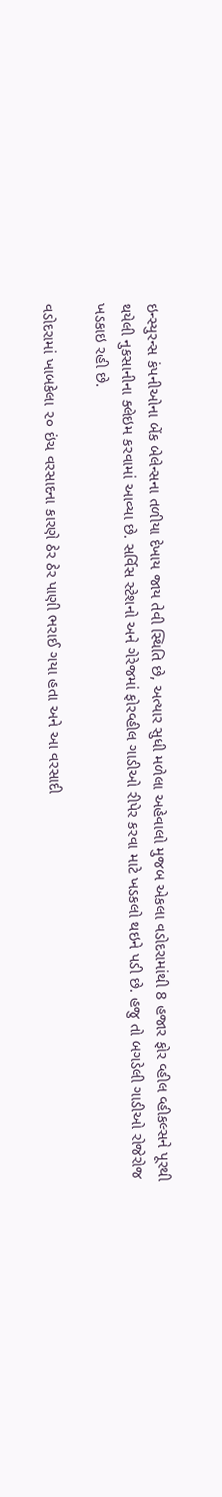ઇન્સ્યુરન્સ કંપનીઓના બેંક બેલેન્સના તળીયા દેખાય જાય તેવી સ્થિતિ છે, અત્યાર સુધી મળેલા અહેવાલો મુજબ એકલા વડોદરામાંથી 8 હજાર ફોર વ્હીલ વ્હીકલ્સને પૂરથી થયેલી નુકસાનીના ક્લેઇમ કરવામાં આવ્યા છે. સર્વિસ સ્ટેશનો અને ગેરેજમાં ફોરવ્હીલ ગાડીઓ રીપેર કરવા માટે ખડકલો થઇને પડી છે. હજુ તો બગડેલી ગાડીઓ રોજેરોજ ખડકાઇ રહી છે.

વડોદરામાં ખાબકેલા ૨૦ ઇંચ વરસાદના કારણે ઠેર ઠેર પાણી ભરાઈ ગયા હતા અને આ વરસાદી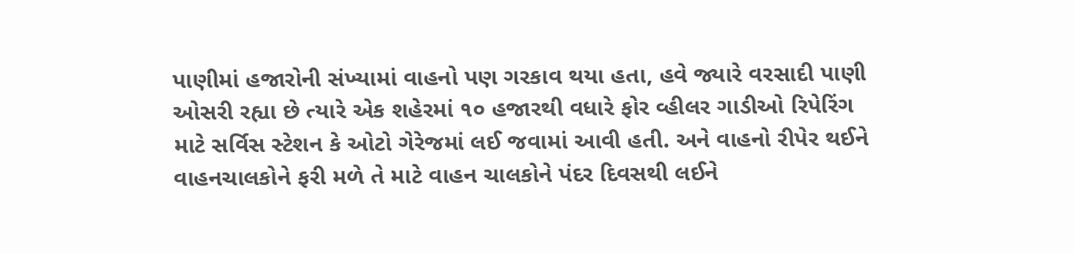પાણીમાં હજારોની સંખ્યામાં વાહનો પણ ગરકાવ થયા હતા, હવે જ્યારે વરસાદી પાણી ઓસરી રહ્યા છે ત્યારે એક શહેરમાં ૧૦ હજારથી વધારે ફોર વ્હીલર ગાડીઓ રિપેરિંગ માટે સર્વિસ સ્ટેશન કે ઓટો ગેરેજમાં લઈ જવામાં આવી હતી. અને વાહનો રીપેર થઈને વાહનચાલકોને ફરી મળે તે માટે વાહન ચાલકોને પંદર દિવસથી લઈને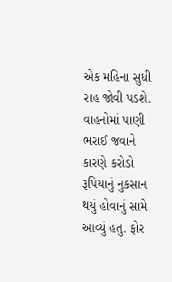એક મહિના સુધી રાહ જોવી પડશે. વાહનોમાં પાણી ભરાઈ જવાને કારણે કરોડો રૂપિયાનું નુકસાન થયું હોવાનું સામે આવ્યું હતુ. ફોર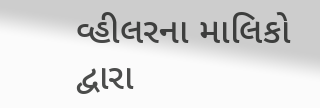વ્હીલરના માલિકો દ્વારા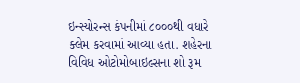ઇન્સ્યોરન્સ કંપનીમાં ૮૦૦૦થી વધારે ક્લેમ કરવામાં આવ્યા હતા. શહેરના વિવિધ ઓટોમોબાઇલ્સના શો રૂમ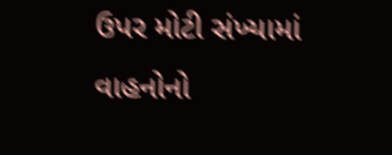ઉપર મોટી સંખ્યામાં વાહનોનો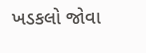ખડકલો જોવા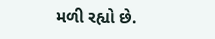મળી રહ્યો છે.